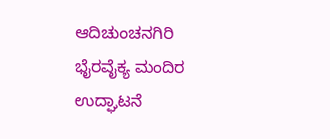ಆದಿಚುಂಚನಗಿರಿ ಭೈರವೈಕ್ಯ ಮಂದಿರ ಉದ್ಘಾಟನೆ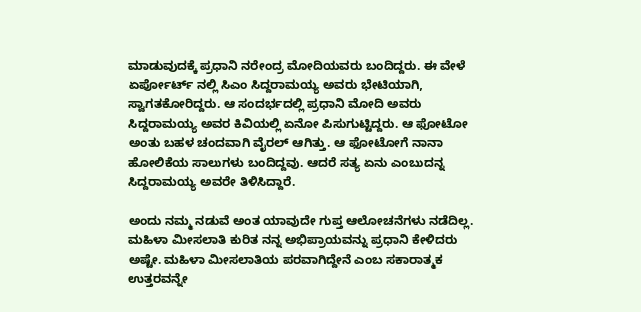ಮಾಡುವುದಕ್ಕೆ ಪ್ರಧಾನಿ ನರೇಂದ್ರ ಮೋದಿಯವರು ಬಂದಿದ್ದರು. ಈ ವೇಳೆ ಏರ್ಪೋರ್ಟ್ ನಲ್ಲಿ ಸಿಎಂ ಸಿದ್ದರಾಮಯ್ಯ ಅವರು ಭೇಟಿಯಾಗಿ, ಸ್ವಾಗತಕೋರಿದ್ದರು. ಆ ಸಂದರ್ಭದಲ್ಲಿ ಪ್ರಧಾನಿ ಮೋದಿ ಅವರು ಸಿದ್ದರಾಮಯ್ಯ ಅವರ ಕಿವಿಯಲ್ಲಿ ಏನೋ ಪಿಸುಗುಟ್ಟಿದ್ದರು. ಆ ಫೋಟೋ ಅಂತು ಬಹಳ ಚಂದವಾಗಿ ವೈರಲ್ ಆಗಿತ್ತು. ಆ ಫೋಟೋಗೆ ನಾನಾ ಹೋಲಿಕೆಯ ಸಾಲುಗಳು ಬಂದಿದ್ದವು. ಆದರೆ ಸತ್ಯ ಏನು ಎಂಬುದನ್ನ ಸಿದ್ದರಾಮಯ್ಯ ಅವರೇ ತಿಳಿಸಿದ್ದಾರೆ.

ಅಂದು ನಮ್ಮ ನಡುವೆ ಅಂತ ಯಾವುದೇ ಗುಪ್ತ ಆಲೋಚನೆಗಳು ನಡೆದಿಲ್ಲ. ಮಹಿಳಾ ಮೀಸಲಾತಿ ಕುರಿತ ನನ್ನ ಅಭಿಪ್ರಾಯವನ್ನು ಪ್ರಧಾನಿ ಕೇಳಿದರು ಅಷ್ಟೇ. ಮಹಿಳಾ ಮೀಸಲಾತಿಯ ಪರವಾಗಿದ್ದೇನೆ ಎಂಬ ಸಕಾರಾತ್ಮಕ ಉತ್ತರವನ್ನೇ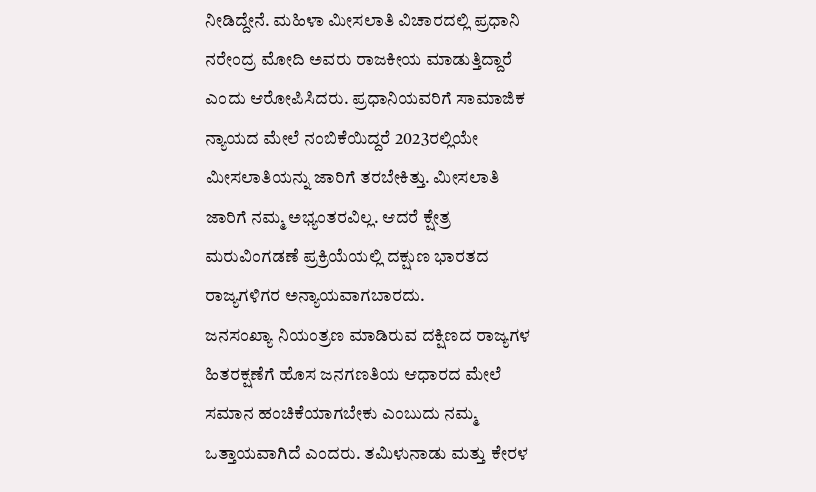ನೀಡಿದ್ದೇನೆ. ಮಹಿಳಾ ಮೀಸಲಾತಿ ವಿಚಾರದಲ್ಲಿ ಪ್ರಧಾನಿ ನರೇಂದ್ರ ಮೋದಿ ಅವರು ರಾಜಕೀಯ ಮಾಡುತ್ತಿದ್ದಾರೆ ಎಂದು ಆರೋಪಿಸಿದರು. ಪ್ರಧಾನಿಯವರಿಗೆ ಸಾಮಾಜಿಕ ನ್ಯಾಯದ ಮೇಲೆ ನಂಬಿಕೆಯಿದ್ದರೆ 2023ರಲ್ಲಿಯೇ ಮೀಸಲಾತಿಯನ್ನು ಜಾರಿಗೆ ತರಬೇಕಿತ್ತು. ಮೀಸಲಾತಿ ಜಾರಿಗೆ ನಮ್ಮ ಅಭ್ಯಂತರವಿಲ್ಲ. ಆದರೆ ಕ್ಷೇತ್ರ ಮರುವಿಂಗಡಣೆ ಪ್ರಕ್ರಿಯೆಯಲ್ಲಿ ದಕ್ಷುಣ ಭಾರತದ ರಾಜ್ಯಗಳಿಗರ ಅನ್ಯಾಯವಾಗಬಾರದು.
ಜನಸಂಖ್ಯಾ ನಿಯಂತ್ರಣ ಮಾಡಿರುವ ದಕ್ಷಿಣದ ರಾಜ್ಯಗಳ ಹಿತರಕ್ಷಣೆಗೆ ಹೊಸ ಜನಗಣತಿಯ ಆಧಾರದ ಮೇಲೆ ಸಮಾನ ಹಂಚಿಕೆಯಾಗಬೇಕು ಎಂಬುದು ನಮ್ಮ ಒತ್ತಾಯವಾಗಿದೆ ಎಂದರು. ತಮಿಳುನಾಡು ಮತ್ತು ಕೇರಳ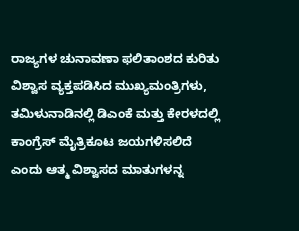ರಾಜ್ಯಗಳ ಚುನಾವಣಾ ಫಲಿತಾಂಶದ ಕುರಿತು ವಿಶ್ವಾಸ ವ್ಯಕ್ತಪಡಿಸಿದ ಮುಖ್ಯಮಂತ್ರಿಗಳು, ತಮಿಳುನಾಡಿನಲ್ಲಿ ಡಿಎಂಕೆ ಮತ್ತು ಕೇರಳದಲ್ಲಿ ಕಾಂಗ್ರೆಸ್ ಮೈತ್ರಿಕೂಟ ಜಯಗಳಿಸಲಿದೆ ಎಂದು ಆತ್ಮ ವಿಶ್ವಾಸದ ಮಾತುಗಳನ್ನ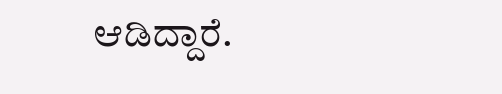ಆಡಿದ್ದಾರೆ.